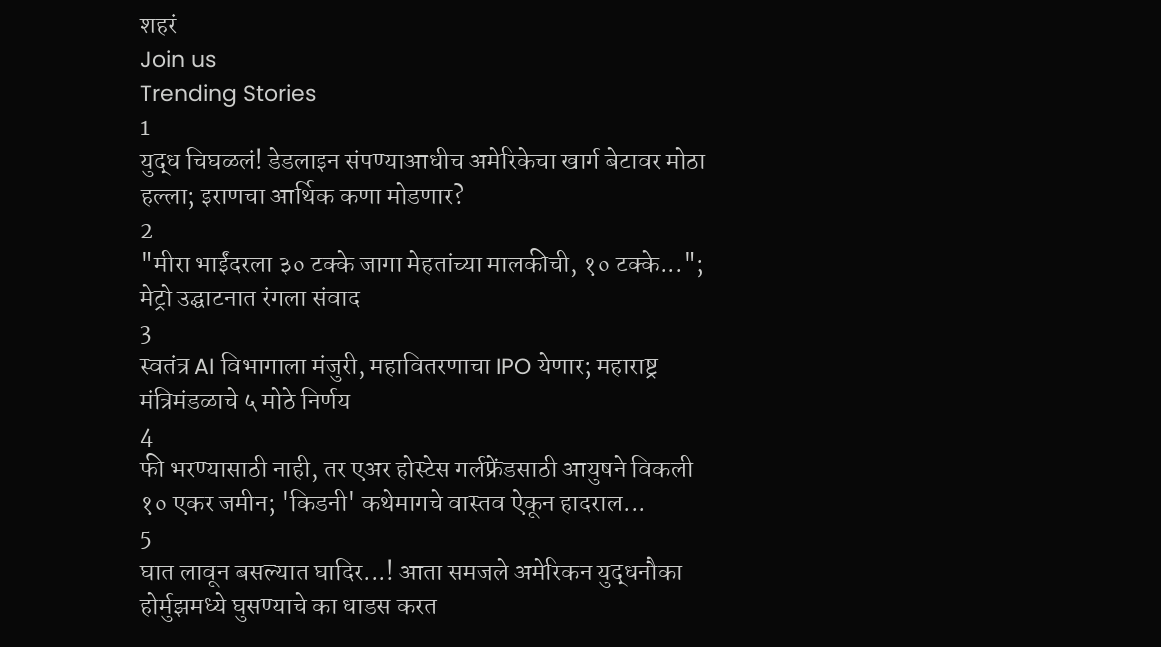शहरं
Join us
Trending Stories
1
युद्ध चिघळलं! डेडलाइन संपण्याआधीच अमेरिकेचा खार्ग बेटावर मोठा हल्ला; इराणचा आर्थिक कणा मोडणार?
2
"मीरा भाईंदरला ३० टक्के जागा मेहतांच्या मालकीची, १० टक्के..."; मेट्रो उद्घाटनात रंगला संवाद
3
स्वतंत्र AI विभागाला मंजुरी, महावितरणाचा IPO येणार; महाराष्ट्र मंत्रिमंडळाचे ५ मोठे निर्णय
4
फी भरण्यासाठी नाही, तर एअर होस्टेस गर्लफ्रेंडसाठी आयुषने विकली १० एकर जमीन; 'किडनी' कथेमागचे वास्तव ऐकून हादराल...
5
घात लावून बसल्यात घादिर...! आता समजले अमेरिकन युद्धनौका होर्मुझमध्ये घुसण्याचे का धाडस करत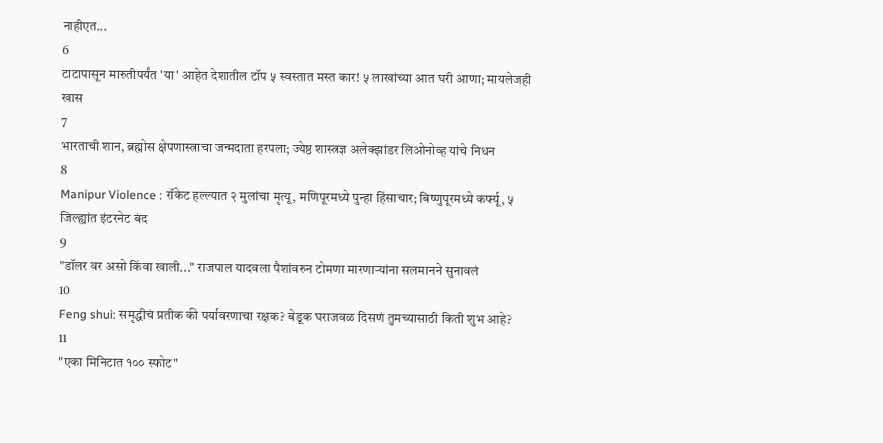नाहीएत...
6
टाटापासून मारुतीपर्यंत 'या' आहेत देशातील टॉप ५ स्वस्तात मस्त कार! ५ लाखांच्या आत घरी आणा; मायलेजही खास
7
भारताची शान, ब्रह्मोस क्षेपणास्त्राचा जन्मदाता हरपला; ज्येष्ठ शास्त्रज्ञ अलेक्झांडर लिओनोव्ह यांचे निधन
8
Manipur Violence : रॉकेट हल्ल्यात २ मुलांचा मृत्यू, मणिपूरमध्ये पुन्हा हिंसाचार; बिष्णुपूरमध्ये कर्फ्यू, ५ जिल्ह्यांत इंटरनेट बंद
9
"डॉलर वर असो किंवा खाली..." राजपाल यादवला पैशांवरुन टोमणा मारणाऱ्यांना सलमानने सुनावलं
10
Feng shui: समृद्धीचं प्रतीक की पर्यावरणाचा रक्षक? बेडूक घराजवळ दिसणं तुमच्यासाठी किती शुभ आहे?
11
"एका मिनिटात १०० स्फोट"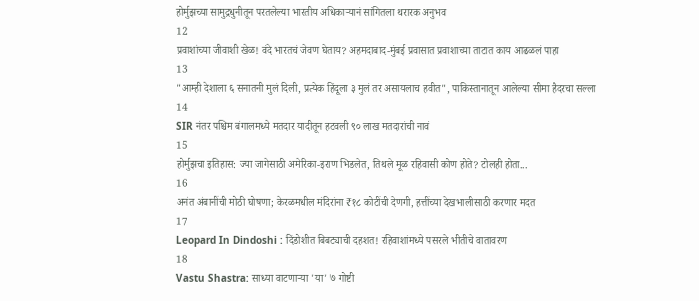होर्मुझच्या सामुद्रधुनीतून परतलेल्या भारतीय अधिकाऱ्यानं सांगितला थरारक अनुभव
12
प्रवाशांच्या जीवाशी खेळ! वंदे भारतचं जेवण घेताय? अहमदाबाद-मुंबई प्रवासात प्रवाशाच्या ताटात काय आढळलं पाहा
13
"आम्ही देशाला ६ सनातनी मुलं दिली, प्रत्येक हिंदूला ३ मुलं तर असायलाच हवीत", पाकिस्तानातून आलेल्या सीमा हैदरचा सल्ला
14
SIR नंतर पश्चिम बंगालमध्ये मतदार यादीतून हटवली ९० लाख मतदारांची नावं
15
होर्मुझचा इतिहास: ज्या जागेसाठी अमेरिका-इराण भिडलेत, तिथले मूळ रहिवासी कोण होते? टोलही होता...
16
अनंत अंबानींची मोठी घोषणा; केरळमधील मंदिरांना ₹१८ कोटींची देणगी, हत्तींच्या देखभालीसाठी करणार मदत
17
Leopard In Dindoshi : दिंडोशीत बिबट्याची दहशत! रहिवाशांमध्ये पसरले भीतीचे वातावरण
18
Vastu Shastra: साध्या वाटणाऱ्या 'या' ७ गोष्टी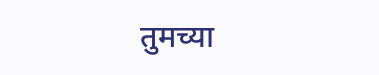तुमच्या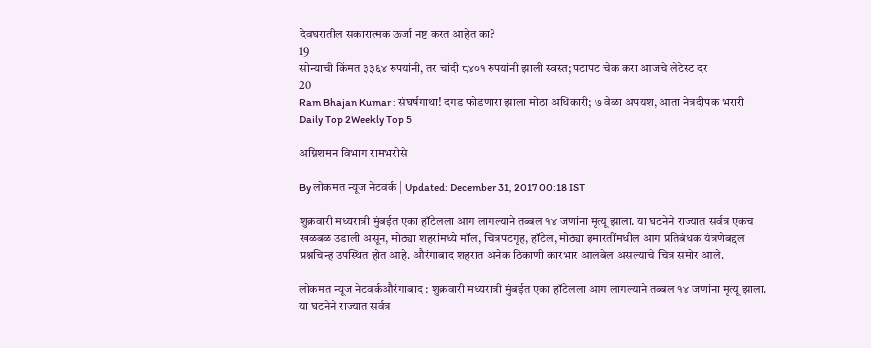देवघरातील सकारात्मक ऊर्जा नष्ट करत आहेत का?
19
सोन्याची किंमत ३३६४ रुपयांनी, तर चांदी ८४०१ रुपयांनी झाली स्वस्त; पटापट चेक करा आजचे लेटेस्ट दर
20
Ram Bhajan Kumar : संघर्षगाथा! दगड फोडणारा झाला मोठा अधिकारी; ७ वेळा अपयश, आता नेत्रदीपक भरारी
Daily Top 2Weekly Top 5

अग्निशमन विभाग रामभरोसे

By लोकमत न्यूज नेटवर्क | Updated: December 31, 2017 00:18 IST

शुक्रवारी मध्यरात्री मुंबईत एका हॉटेलला आग लागल्याने तब्बल १४ जणांना मृत्यू झाला. या घटनेने राज्यात सर्वत्र एकच खळबळ उडाली असून, मोठ्या शहरांमध्ये मॉल, चित्रपटगृह, हॉटेल, मोठ्या इमारतींमधील आग प्रतिबंधक यंत्रणेबद्दल प्रश्नचिन्ह उपस्थित होत आहे. औरंगाबाद शहरात अनेक ठिकाणी कारभार आलबेल असल्याचे चित्र समोर आले.

लोकमत न्यूज नेटवर्कऔरंगाबाद : शुक्रवारी मध्यरात्री मुंबईत एका हॉटेलला आग लागल्याने तब्बल १४ जणांना मृत्यू झाला. या घटनेने राज्यात सर्वत्र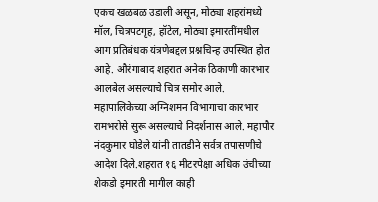एकच खळबळ उडाली असून, मोठ्या शहरांमध्ये मॉल, चित्रपटगृह, हॉटेल, मोठ्या इमारतींमधील आग प्रतिबंधक यंत्रणेबद्दल प्रश्नचिन्ह उपस्थित होत आहे. औरंगाबाद शहरात अनेक ठिकाणी कारभार आलबेल असल्याचे चित्र समोर आले. महापालिकेच्या अग्निशमन विभागाचा कारभार रामभरोसे सुरू असल्याचे निदर्शनास आले. महापौर नंदकुमार घोडेले यांनी तातडीने सर्वत्र तपासणीचे आदेश दिले.शहरात १६ मीटरपेक्षा अधिक उंचीच्या शेकडो इमारती मागील काही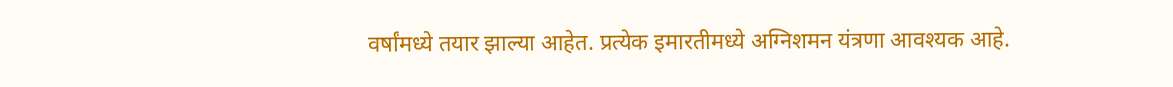वर्षांमध्ये तयार झाल्या आहेत. प्रत्येक इमारतीमध्ये अग्निशमन यंत्रणा आवश्यक आहे.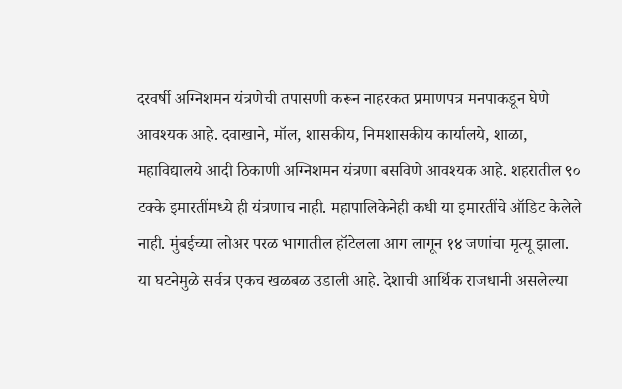दरवर्षी अग्निशमन यंत्रणेची तपासणी करून नाहरकत प्रमाणपत्र मनपाकडून घेणे आवश्यक आहे. दवाखाने, मॉल, शासकीय, निमशासकीय कार्यालये, शाळा, महाविद्यालये आदी ठिकाणी अग्निशमन यंत्रणा बसविणे आवश्यक आहे. शहरातील ९० टक्के इमारतींमध्ये ही यंत्रणाच नाही. महापालिकेनेही कधी या इमारतींचे ऑडिट केलेले नाही. मुंबईच्या लोअर परळ भागातील हॉटेलला आग लागून १४ जणांचा मृत्यू झाला. या घटनेमुळे सर्वत्र एकच खळबळ उडाली आहे. देशाची आर्थिक राजधानी असलेल्या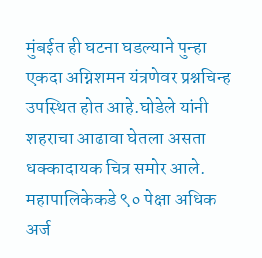मुंबईत ही घटना घडल्याने पुन्हा एकदा अग्निशमन यंत्रणेवर प्रश्नचिन्ह उपस्थित होत आहे.घोडेले यांनी शहराचा आढावा घेतला असता धक्कादायक चित्र समोर आले. महापालिकेकडे ९० पेक्षा अधिक अर्ज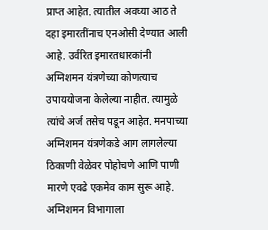प्राप्त आहेत. त्यातील अवघ्या आठ ते दहा इमारतींनाच एनओसी देण्यात आली आहे. उर्वरित इमारतधारकांनी अग्निशमन यंत्रणेच्या कोणत्याच उपाययोजना केलेल्या नाहीत. त्यामुळे त्यांचे अर्ज तसेच पडून आहेत. मनपाच्या अग्निशमन यंत्रणेकडे आग लागलेल्या ठिकाणी वेळेवर पोहोचणे आणि पाणी मारणे एवढे एकमेव काम सुरू आहे. अग्निशमन विभागाला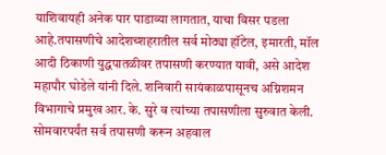याशिवायही अनेक पार पाडाव्या लागतात, याचा विसर पडला आहे.तपासणीचे आदेशच्शहरातील सर्व मोठ्या हॉटेल, इमारती, मॉल आदी ठिकाणी युद्धपातळीवर तपासणी करण्यात यावी, असे आदेश महापौर घोडेले यांनी दिले. शनिवारी सायंकाळपासूनच अग्निशमन विभागाचे प्रमुख आर. के. सुरे व त्यांच्या तपासणीला सुरुवात केली. सोमवारपर्यंत सर्व तपासणी करून अहवाल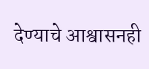देण्याचे आश्वासनही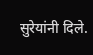सुरेयांनी दिले.